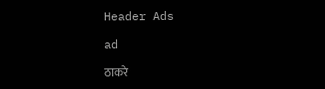Header Ads

ad

ठाकरे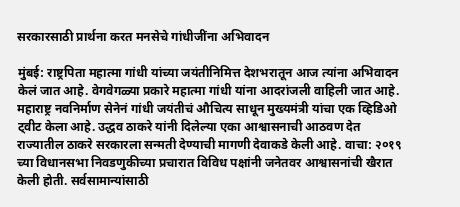सरकारसाठी प्रार्थना करत मनसेचे गांधीजींना अभिवादन

मुंबई: राष्ट्रपिता महात्मा गांधी यांच्या जयंतीनिमित्त देशभरातून आज त्यांना अभिवादन केलं जात आहे. वेगवेगळ्या प्रकारे महात्मा गांधी यांना आदरांजली वाहिली जात आहे. महाराष्ट्र नवनिर्माण सेनेनं गांधी जयंतीचं औचित्य साधून मुख्यमंत्री यांचा एक व्हिडिओ ट्वीट केला आहे. उद्धव ठाकरे यांनी दिलेल्या एका आश्वासनाची आठवण देत राज्यातील ठाकरे सरकारला सन्मती देण्याची मागणी देवाकडे केली आहे. वाचा: २०१९ च्या विधानसभा निवडणुकीच्या प्रचारात विविध पक्षांनी जनेतवर आश्वासनांची खैरात केली होती. सर्वसामान्यांसाठी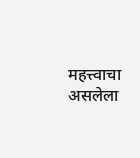महत्त्वाचा असलेला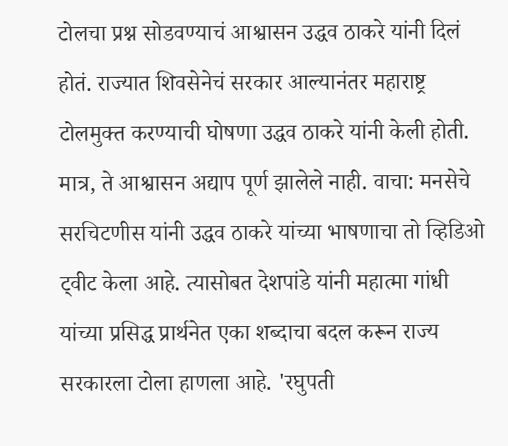टोलचा प्रश्न सोडवण्याचं आश्वासन उद्धव ठाकरे यांनी दिलं होतं. राज्यात शिवसेनेचं सरकार आल्यानंतर महाराष्ट्र टोलमुक्त करण्याची घोषणा उद्धव ठाकरे यांनी केली होती. मात्र, ते आश्वासन अद्याप पूर्ण झालेले नाही. वाचा: मनसेचे सरचिटणीस यांनी उद्धव ठाकरे यांच्या भाषणाचा तो व्हिडिओ ट्वीट केला आहे. त्यासोबत देशपांडे यांनी महात्मा गांधी यांच्या प्रसिद्ध प्रार्थनेत एका शब्दाचा बदल करून राज्य सरकारला टोला हाणला आहे. 'रघुपती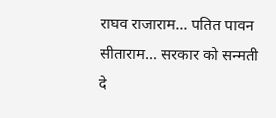राघव राजाराम... पतित पावन सीताराम... सरकार को सन्मती दे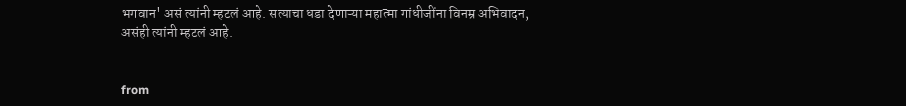भगवान' असं त्यांनी म्हटलं आहे. सत्याचा धडा देणाऱ्या महात्मा गांधीजींना विनम्र अभिवादन, असंही त्यांनी म्हटलं आहे.


from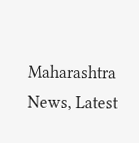Maharashtra News, Latest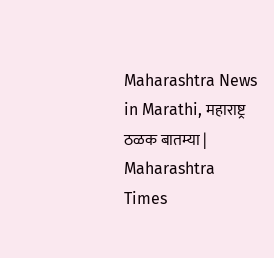Maharashtra News in Marathi, महाराष्ट्र ठळक बातम्या | Maharashtra Times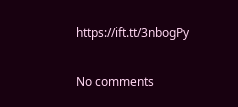https://ift.tt/3nbogPy

No comments